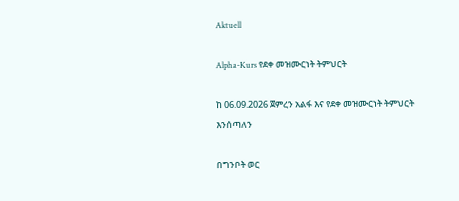Aktuell

Alpha-Kurs የደቀ መዝሙርነት ትምህርት

ከ 06.09.2026 ጀምረን አልፋ እና የደቀ መዝሙርነት ትምህርት እንሰጣለን

በግንቦት ወር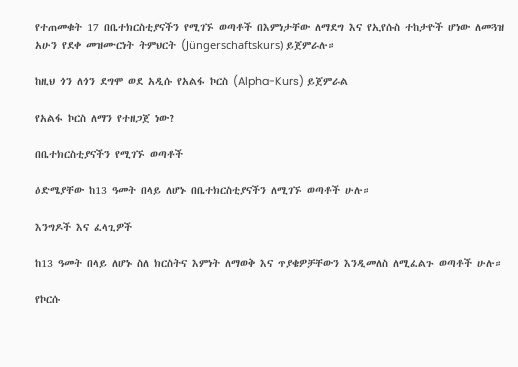የተጠመቁት 17 በቤተክርስቲያናችን የሚገኙ ወጣቶች በእምነታቸው ለማደግ እና የኢየሱስ ተከታዮች ሆነው ለመጓዝ አሁን የደቀ መዝሙርነት ትምህርት (Jüngerschaftskurs) ይጀምራሉ።

ከዚህ ጎን ለጎን ደግሞ ወደ አዲሱ የአልፋ ኮርስ (Alpha-Kurs) ይጀምራል

የአልፋ ኮርስ ለማን የተዘጋጀ ነው?

በቤተክርስቲያናችን የሚገኙ ወጣቶች

ዕድሜያቸው ከ13 ዓመት በላይ ለሆኑ በቤተክርስቲያናችን ለሚገኙ ወጣቶች ሁሉ።

እንግዶች እና ፈላጊዎች

ከ13 ዓመት በላይ ለሆኑ ስለ ክርስትና እምነት ለማወቅ እና ጥያቄዎቻቸውን እንዲመለስ ለሚፈልጉ ወጣቶች ሁሉ።

የኮርሱ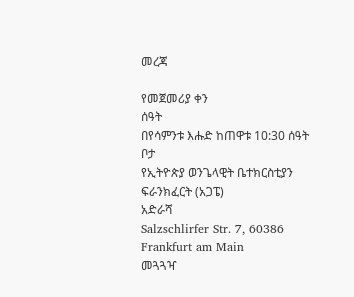መረጃ

የመጀመሪያ ቀን
ሰዓት
በየሳምንቱ እሑድ ከጠዋቱ 10:30 ሰዓት
ቦታ
የኢትዮጵያ ወንጌላዊት ቤተክርስቲያን ፍራንክፈርት (አጋፔ)
አድራሻ
Salzschlirfer Str. 7, 60386 Frankfurt am Main
መጓጓዣ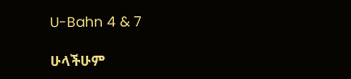U-Bahn 4 & 7

ሁላችሁም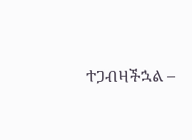ተጋብዛችኋል –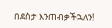በደስታ እንጠብቃችኋለን!